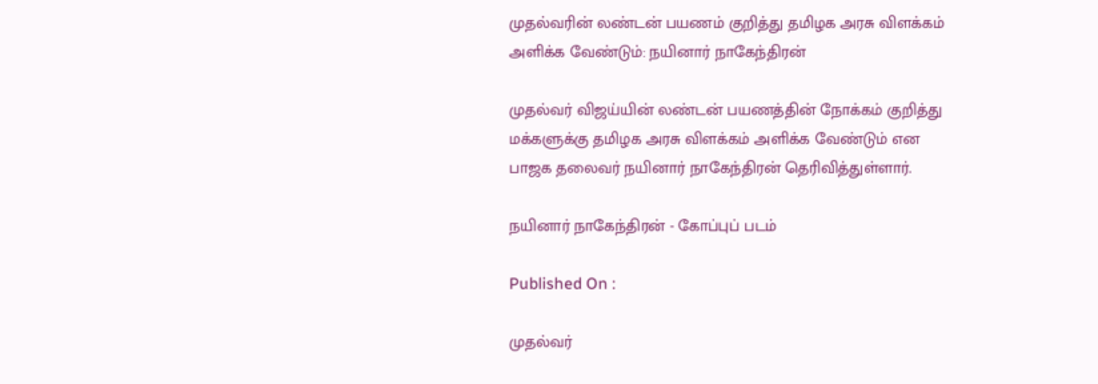முதல்வரின் லண்டன் பயணம் குறித்து தமிழக அரசு விளக்கம் அளிக்க வேண்டும்: நயினார் நாகேந்திரன்

முதல்வர் விஜய்யின் லண்டன் பயணத்தின் நோக்கம் குறித்து மக்களுக்கு தமிழக அரசு விளக்கம் அளிக்க வேண்டும் என பாஜக தலைவர் நயினார் நாகேந்திரன் தெரிவித்துள்ளார்.

நயினார் நாகேந்திரன் - கோப்புப் படம்

Published On :

முதல்வர்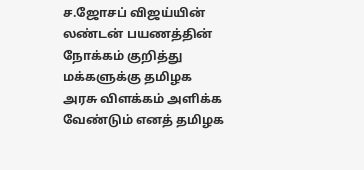ச.ஜோசப் விஜய்யின் லண்டன் பயணத்தின் நோக்கம் குறித்து மக்களுக்கு தமிழக அரசு விளக்கம் அளிக்க வேண்டும் எனத் தமிழக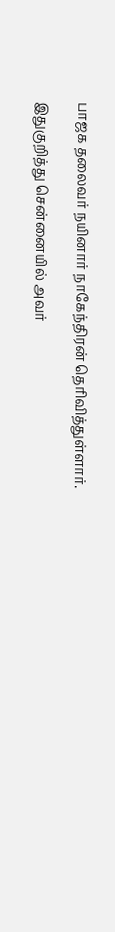பாஜக தலைவர் நயினார் நாகேந்திரன் தெரிவித்துள்ளார்.

இதுகுறித்து சென்னையில் அவர்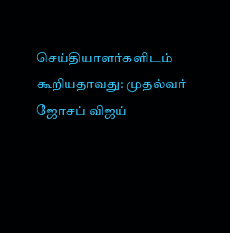செய்தியாளர்களிடம் கூறியதாவது: முதல்வர் ஜோசப் விஜய்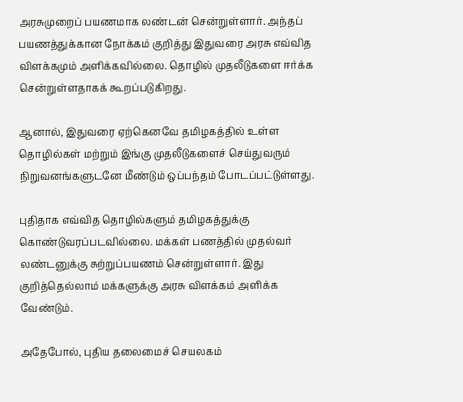அரசுமுறைப் பயணமாக லண்டன் சென்றுள்ளார். அந்தப் பயணத்துக்கான நோக்கம் குறித்து இதுவரை அரசு எவ்வித விளக்கமும் அளிக்கவில்லை. தொழில் முதலீடுகளை ஈர்க்க சென்றுள்ளதாகக் கூறப்படுகிறது.

ஆனால், இதுவரை ஏற்கெனவே தமிழகத்தில் உள்ள தொழில்கள் மற்றும் இங்கு முதலீடுகளைச் செய்துவரும் நிறுவனங்களுடனே மீண்டும் ஒப்பந்தம் போடப்பட்டுள்ளது.

புதிதாக எவ்வித தொழில்களும் தமிழகத்துக்கு கொண்டுவரப்படவில்லை. மக்கள் பணத்தில் முதல்வர் லண்டனுக்கு சுற்றுப்பயணம் சென்றுள்ளார். இது குறித்தெல்லாம் மக்களுக்கு அரசு விளக்கம் அளிக்க வேண்டும்.

அதேபோல், புதிய தலைமைச் செயலகம்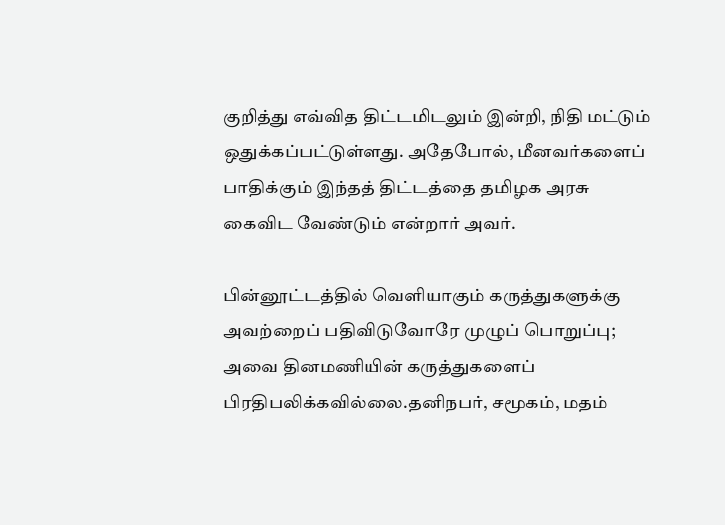குறித்து எவ்வித திட்டமிடலும் இன்றி, நிதி மட்டும் ஒதுக்கப்பட்டுள்ளது. அதேபோல், மீனவர்களைப் பாதிக்கும் இந்தத் திட்டத்தை தமிழக அரசு கைவிட வேண்டும் என்றார் அவர்.

பின்னூட்டத்தில் வெளியாகும் கருத்துகளுக்கு அவற்றைப் பதிவிடுவோரே முழுப் பொறுப்பு; அவை தினமணியின் கருத்துகளைப் பிரதிபலிக்கவில்லை.தனிநபர், சமூகம், மதம்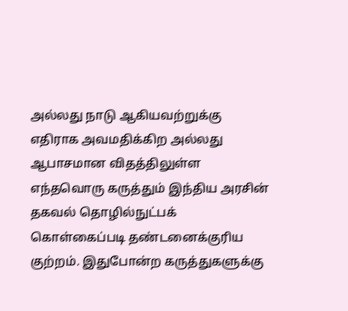அல்லது நாடு ஆகியவற்றுக்கு எதிராக அவமதிக்கிற அல்லது ஆபாசமான விதத்திலுள்ள எந்தவொரு கருத்தும் இந்திய அரசின் தகவல் தொழில்நுட்பக் கொள்கைப்படி தண்டனைக்குரிய குற்றம். இதுபோன்ற கருத்துகளுக்கு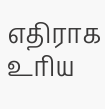எதிராக உரிய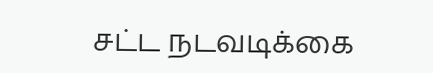சட்ட நடவடிக்கை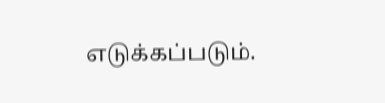எடுக்கப்படும்.